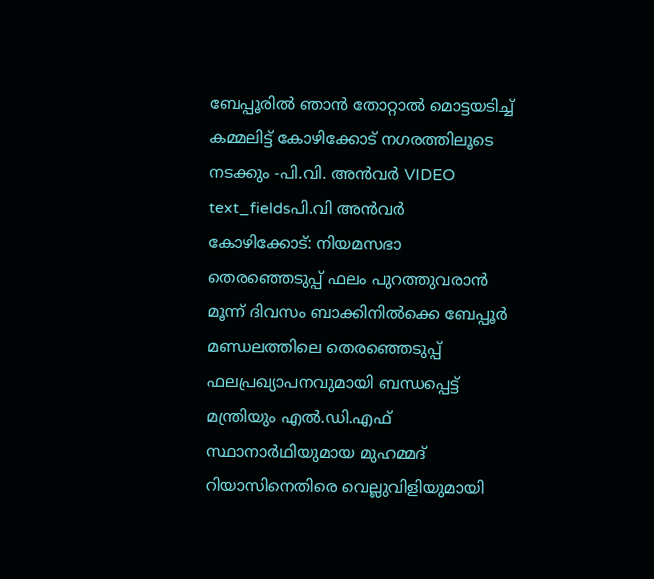ബേപ്പൂരിൽ ഞാൻ തോറ്റാൽ മൊട്ടയടിച്ച് കമ്മലിട്ട് കോഴിക്കോട് നഗരത്തിലൂടെ നടക്കും -പി.വി. അൻവർ VIDEO
text_fieldsപി.വി അൻവർ
കോഴിക്കോട്: നിയമസഭാ തെരഞ്ഞെടുപ്പ് ഫലം പുറത്തുവരാൻ മൂന്ന് ദിവസം ബാക്കിനിൽക്കെ ബേപ്പൂർ മണ്ഡലത്തിലെ തെരഞ്ഞെടുപ്പ് ഫലപ്രഖ്യാപനവുമായി ബന്ധപ്പെട്ട് മന്ത്രിയും എൽ.ഡി.എഫ് സ്ഥാനാർഥിയുമായ മുഹമ്മദ് റിയാസിനെതിരെ വെല്ലുവിളിയുമായി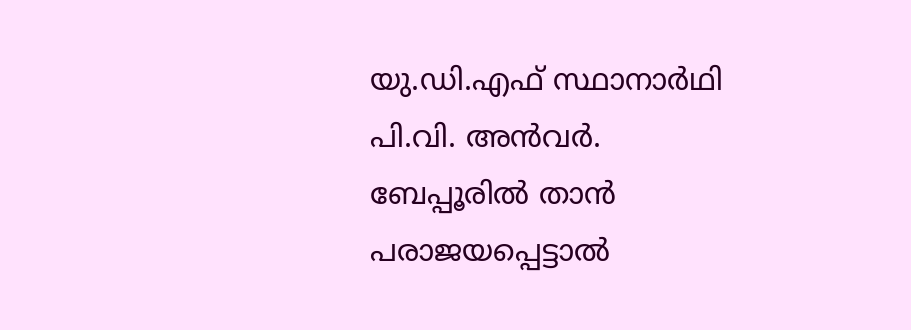യു.ഡി.എഫ് സ്ഥാനാർഥി പി.വി. അൻവർ.
ബേപ്പൂരിൽ താൻ പരാജയപ്പെട്ടാൽ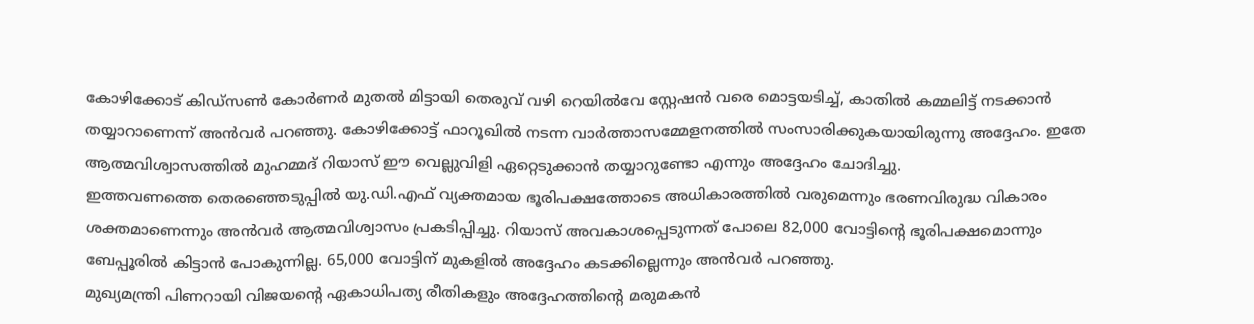കോഴിക്കോട് കിഡ്സൺ കോർണർ മുതൽ മിട്ടായി തെരുവ് വഴി റെയിൽവേ സ്റ്റേഷൻ വരെ മൊട്ടയടിച്ച്, കാതിൽ കമ്മലിട്ട് നടക്കാൻ തയ്യാറാണെന്ന് അൻവർ പറഞ്ഞു. കോഴിക്കോട്ട് ഫാറൂഖിൽ നടന്ന വാർത്താസമ്മേളനത്തിൽ സംസാരിക്കുകയായിരുന്നു അദ്ദേഹം. ഇതേ ആത്മവിശ്വാസത്തിൽ മുഹമ്മദ് റിയാസ് ഈ വെല്ലുവിളി ഏറ്റെടുക്കാൻ തയ്യാറുണ്ടോ എന്നും അദ്ദേഹം ചോദിച്ചു.
ഇത്തവണത്തെ തെരഞ്ഞെടുപ്പിൽ യു.ഡി.എഫ് വ്യക്തമായ ഭൂരിപക്ഷത്തോടെ അധികാരത്തിൽ വരുമെന്നും ഭരണവിരുദ്ധ വികാരം ശക്തമാണെന്നും അൻവർ ആത്മവിശ്വാസം പ്രകടിപ്പിച്ചു. റിയാസ് അവകാശപ്പെടുന്നത് പോലെ 82,000 വോട്ടിന്റെ ഭൂരിപക്ഷമൊന്നും ബേപ്പൂരിൽ കിട്ടാൻ പോകുന്നില്ല. 65,000 വോട്ടിന് മുകളിൽ അദ്ദേഹം കടക്കില്ലെന്നും അൻവർ പറഞ്ഞു.
മുഖ്യമന്ത്രി പിണറായി വിജയന്റെ ഏകാധിപത്യ രീതികളും അദ്ദേഹത്തിന്റെ മരുമകൻ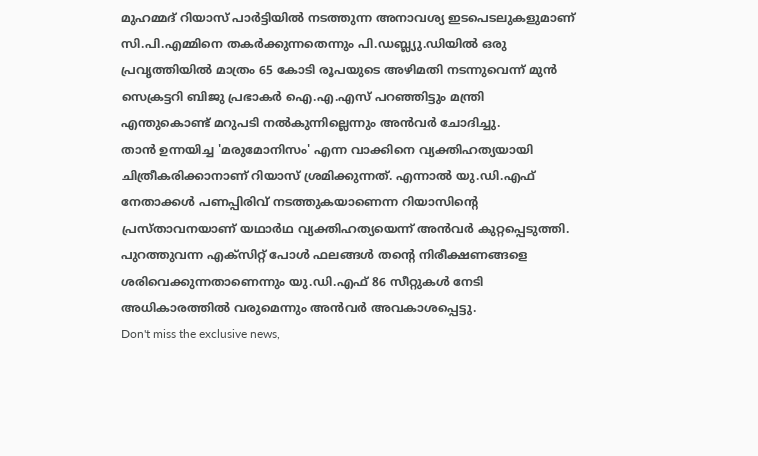മുഹമ്മദ് റിയാസ് പാർട്ടിയിൽ നടത്തുന്ന അനാവശ്യ ഇടപെടലുകളുമാണ് സി.പി.എമ്മിനെ തകർക്കുന്നതെന്നും പി.ഡബ്ല്യു.ഡിയിൽ ഒരു പ്രവൃത്തിയിൽ മാത്രം 65 കോടി രൂപയുടെ അഴിമതി നടന്നുവെന്ന് മുൻ സെക്രട്ടറി ബിജു പ്രഭാകർ ഐ.എ.എസ് പറഞ്ഞിട്ടും മന്ത്രി എന്തുകൊണ്ട് മറുപടി നൽകുന്നില്ലെന്നും അൻവർ ചോദിച്ചു.
താൻ ഉന്നയിച്ച 'മരുമോനിസം' എന്ന വാക്കിനെ വ്യക്തിഹത്യയായി ചിത്രീകരിക്കാനാണ് റിയാസ് ശ്രമിക്കുന്നത്. എന്നാൽ യു.ഡി.എഫ് നേതാക്കൾ പണപ്പിരിവ് നടത്തുകയാണെന്ന റിയാസിന്റെ പ്രസ്താവനയാണ് യഥാർഥ വ്യക്തിഹത്യയെന്ന് അൻവർ കുറ്റപ്പെടുത്തി. പുറത്തുവന്ന എക്സിറ്റ് പോൾ ഫലങ്ങൾ തന്റെ നിരീക്ഷണങ്ങളെ ശരിവെക്കുന്നതാണെന്നും യു.ഡി.എഫ് 86 സീറ്റുകൾ നേടി അധികാരത്തിൽ വരുമെന്നും അൻവർ അവകാശപ്പെട്ടു.
Don't miss the exclusive news,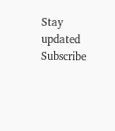Stay updated
Subscribe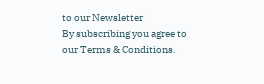to our Newsletter
By subscribing you agree to our Terms & Conditions.